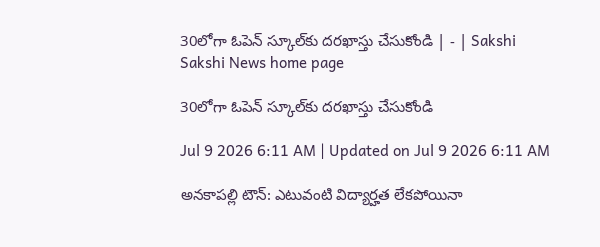30లోగా ఓపెన్‌ స్కూల్‌కు దరఖాస్తు చేసుకోండి | - | Sakshi
Sakshi News home page

30లోగా ఓపెన్‌ స్కూల్‌కు దరఖాస్తు చేసుకోండి

Jul 9 2026 6:11 AM | Updated on Jul 9 2026 6:11 AM

అనకాపల్లి టౌన్‌: ఎటువంటి విద్యార్హత లేకపోయినా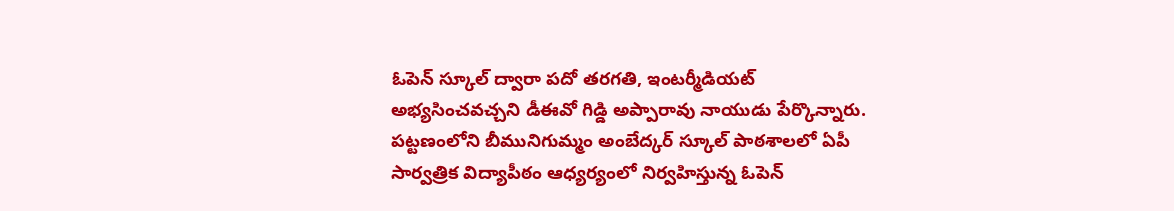ఓపెన్‌ స్కూల్‌ ద్వారా పదో తరగతి, ఇంటర్మీడియట్‌ అభ్యసించవచ్చని డీఈవో గిడ్డి అప్పారావు నాయుడు పేర్కొన్నారు. పట్టణంలోని బీమునిగుమ్మం అంబేద్కర్‌ స్కూల్‌ పాఠశాలలో ఏపీ సార్వత్రిక విద్యాపీఠం ఆధ్యర్యంలో నిర్వహిస్తున్న ఓపెన్‌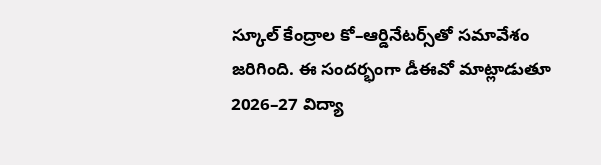స్కూల్‌ కేంద్రాల కో–ఆర్డినేటర్స్‌తో సమావేశం జరిగింది. ఈ సందర్భంగా డీఈవో మాట్లాడుతూ 2026–27 విద్యా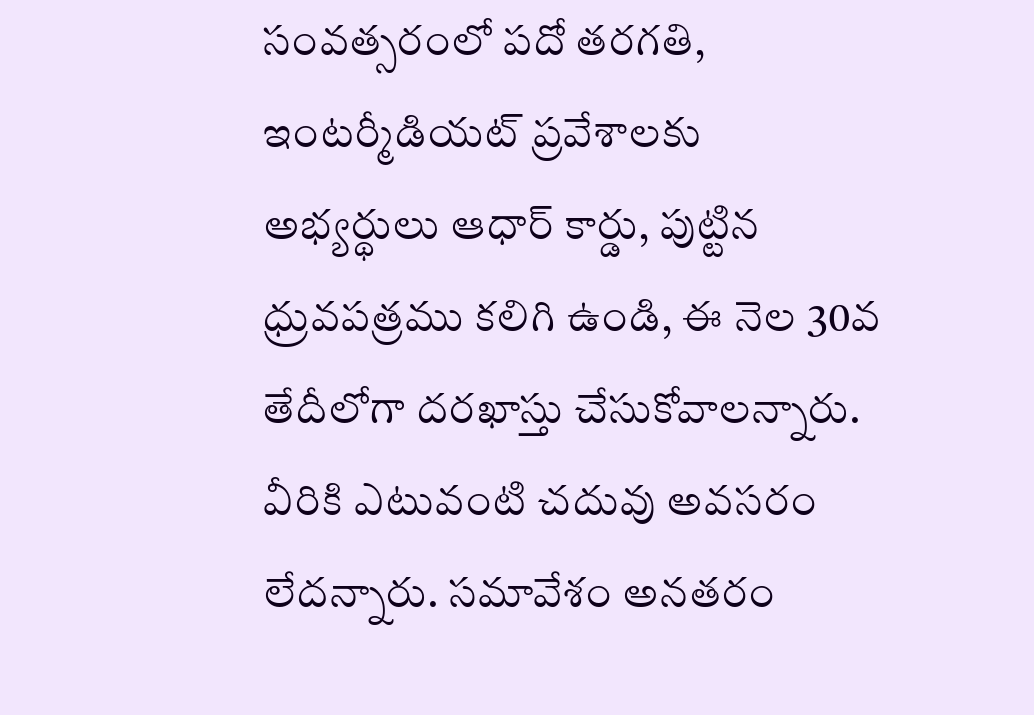సంవత్సరంలో పదో తరగతి, ఇంటర్మీడియట్‌ ప్రవేశాలకు అభ్యర్థులు ఆధార్‌ కార్డు, పుట్టిన ధ్రువపత్రము కలిగి ఉండి, ఈ నెల 30వ తేదీలోగా దరఖాస్తు చేసుకోవాలన్నారు. వీరికి ఎటువంటి చదువు అవసరం లేదన్నారు. సమావేశం అనతరం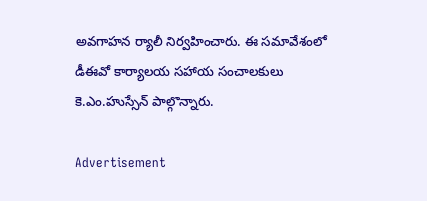అవగాహన ర్యాలీ నిర్వహించారు. ఈ సమావేశంలో డీఈవో కార్యాలయ సహాయ సంచాలకులు కె.ఎం.హుస్సేన్‌ పాల్గొన్నారు.

Advertisement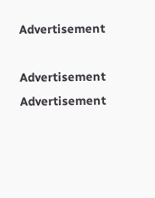Advertisement

Advertisement
Advertisement